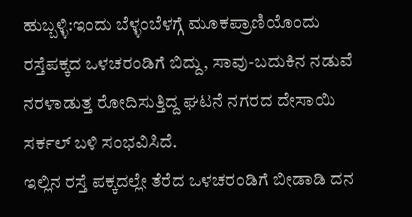ಹುಬ್ಬಳ್ಳಿ:ಇಂದು ಬೆಳ್ಳಂಬೆಳಗ್ಗೆ ಮೂಕಪ್ರಾಣಿಯೊಂದು ರಸ್ತೆಪಕ್ಕದ ಒಳಚರಂಡಿಗೆ ಬಿದ್ದು, ಸಾವು-ಬದುಕಿನ ನಡುವೆ ನರಳಾಡುತ್ತ ರೋದಿಸುತ್ತಿದ್ದ ಘಟನೆ ನಗರದ ದೇಸಾಯಿ ಸರ್ಕಲ್ ಬಳಿ ಸಂಭವಿಸಿದೆ.
ಇಲ್ಲಿನ ರಸ್ತೆ ಪಕ್ಕದಲ್ಲೇ ತೆರೆದ ಒಳಚರಂಡಿಗೆ ಬೀಡಾಡಿ ದನ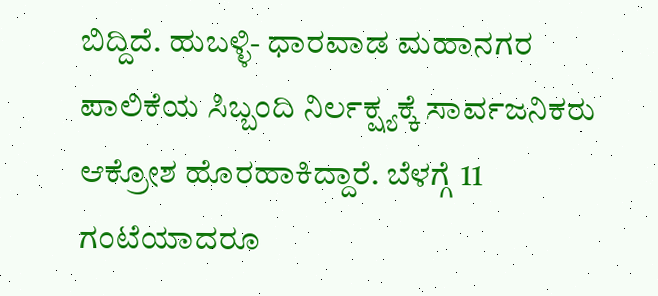ಬಿದ್ದಿದೆ. ಹುಬಳ್ಳಿ- ಧಾರವಾಡ ಮಹಾನಗರ ಪಾಲಿಕೆಯ ಸಿಬ್ಬಂದಿ ನಿರ್ಲಕ್ಷ್ಯಕ್ಕೆ ಸಾರ್ವಜನಿಕರು ಆಕ್ರೋಶ ಹೊರಹಾಕಿದ್ದಾರೆ. ಬೆಳಗ್ಗೆ 11 ಗಂಟೆಯಾದರೂ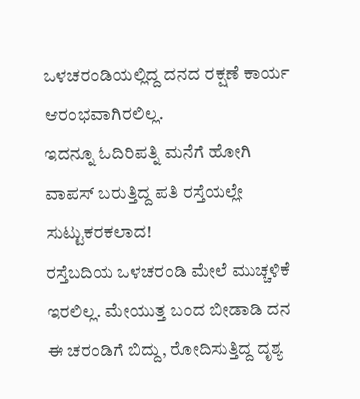ಒಳಚರಂಡಿಯಲ್ಲಿದ್ದ ದನದ ರಕ್ಷಣೆ ಕಾರ್ಯ ಆರಂಭವಾಗಿರಲಿಲ್ಲ.
ಇದನ್ನೂ ಓದಿರಿಪತ್ನಿ ಮನೆಗೆ ಹೋಗಿ ವಾಪಸ್ ಬರುತ್ತಿದ್ದ ಪತಿ ರಸ್ತೆಯಲ್ಲೇ ಸುಟ್ಟುಕರಕಲಾದ!
ರಸ್ತೆಬದಿಯ ಒಳಚರಂಡಿ ಮೇಲೆ ಮುಚ್ಚಳಿಕೆ ಇರಲಿಲ್ಲ. ಮೇಯುತ್ತ ಬಂದ ಬೀಡಾಡಿ ದನ ಈ ಚರಂಡಿಗೆ ಬಿದ್ದು, ರೋದಿಸುತ್ತಿದ್ದ ದೃಶ್ಯ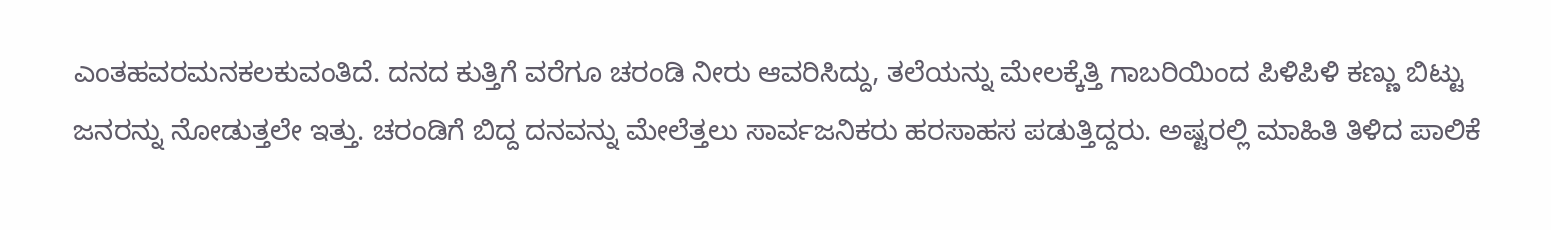ಎಂತಹವರಮನಕಲಕುವಂತಿದೆ. ದನದ ಕುತ್ತಿಗೆ ವರೆಗೂ ಚರಂಡಿ ನೀರು ಆವರಿಸಿದ್ದು, ತಲೆಯನ್ನು ಮೇಲಕ್ಕೆತ್ತಿ ಗಾಬರಿಯಿಂದ ಪಿಳಿಪಿಳಿ ಕಣ್ಣು ಬಿಟ್ಟು ಜನರನ್ನು ನೋಡುತ್ತಲೇ ಇತ್ತು. ಚರಂಡಿಗೆ ಬಿದ್ದ ದನವನ್ನು ಮೇಲೆತ್ತಲು ಸಾರ್ವಜನಿಕರು ಹರಸಾಹಸ ಪಡುತ್ತಿದ್ದರು. ಅಷ್ಟರಲ್ಲಿ ಮಾಹಿತಿ ತಿಳಿದ ಪಾಲಿಕೆ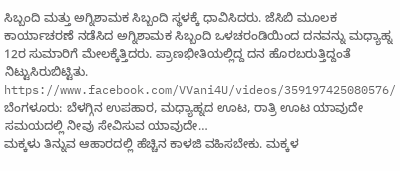ಸಿಬ್ಬಂದಿ ಮತ್ತು ಅಗ್ನಿಶಾಮಕ ಸಿಬ್ಬಂದಿ ಸ್ಥಳಕ್ಕೆ ಧಾವಿಸಿದರು. ಜೆಸಿಬಿ ಮೂಲಕ ಕಾರ್ಯಾಚರಣೆ ನಡೆಸಿದ ಅಗ್ನಿಶಾಮಕ ಸಿಬ್ಬಂದಿ ಒಳಚರಂಡಿಯಿಂದ ದನವನ್ನು ಮಧ್ಯಾಹ್ನ 12ರ ಸುಮಾರಿಗೆ ಮೇಲಕ್ಕೆತ್ತಿದರು. ಪ್ರಾಣಭೀತಿಯಲ್ಲಿದ್ದ ದನ ಹೊರಬರುತ್ತಿದ್ದಂತೆ ನಿಟ್ಟುಸಿರುಬಿಟ್ಟಿತು.
https://www.facebook.com/VVani4U/videos/359197425080576/
ಬೆಂಗಳೂರು: ಬೆಳಗ್ಗಿನ ಉಪಹಾರ, ಮಧ್ಯಾಹ್ನದ ಊಟ, ರಾತ್ರಿ ಊಟ ಯಾವುದೇ ಸಮಯದಲ್ಲಿ ನೀವು ಸೇವಿಸುವ ಯಾವುದೇ…
ಮಕ್ಕಳು ತಿನ್ನುವ ಆಹಾರದಲ್ಲಿ ಹೆಚ್ಚಿನ ಕಾಳಜಿ ವಹಿಸಬೇಕು. ಮಕ್ಕಳ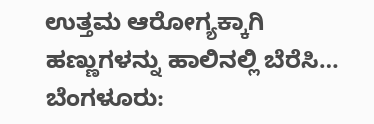ಉತ್ತಮ ಆರೋಗ್ಯಕ್ಕಾಗಿ ಹಣ್ಣುಗಳನ್ನು ಹಾಲಿನಲ್ಲಿ ಬೆರೆಸಿ…
ಬೆಂಗಳೂರು: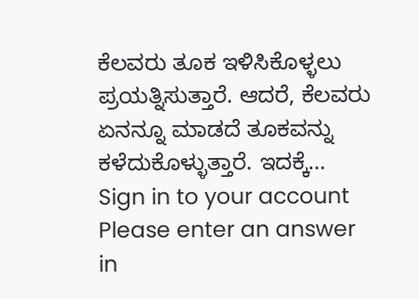ಕೆಲವರು ತೂಕ ಇಳಿಸಿಕೊಳ್ಳಲು ಪ್ರಯತ್ನಿಸುತ್ತಾರೆ. ಆದರೆ, ಕೆಲವರು ಏನನ್ನೂ ಮಾಡದೆ ತೂಕವನ್ನು ಕಳೆದುಕೊಳ್ಳುತ್ತಾರೆ. ಇದಕ್ಕೆ…
Sign in to your account
Please enter an answer in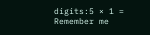digits:5 × 1 =
Remember me